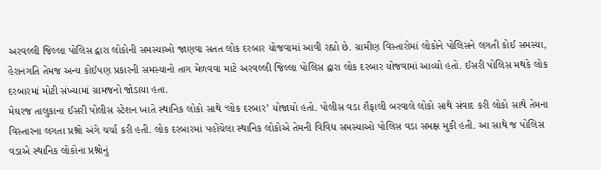અરવલ્લી જિલ્લા પોલિસ દ્વારા લોકોની સમસ્યાઓ જાણવા સતત લોક દરબાર યોજવામાં આવી રહ્યો છે. ગ્રામીણ વિસ્તારોમાં લોકોને પોલિસને લગતી કોઈ સમસ્યા, હેરાનગતિ તેમજ અન્ય કોઈપણ પ્રકારની સમસ્યાનો તાગ મેળવવા માટે અરવલ્લી જિલ્લા પોલિસ દ્વારા લોક દરબાર યોજવામાં આવ્યો હતો. ઈસરી પોલિસ મથકે લોક દરબારમાં મોટી સંખ્યામાં ગ્રામજનો જોડાયા હતા.
મેઘરજ તાલુકાના ઈસરી પોલીસ સ્ટેશન ખાતે સ્થાનિક લોકો સાથે ‘લોક દરબાર’ યોજાયો હતો. પોલીસ વડા શૈફાલી બરવાલે લોકો સાથે સંવાદ કરી લોકો સાથે તેમના વિસ્તારના લગતા પ્રશ્નો અંગે ચર્ચા કરી હતી. લોક દરબારમાં પહોંચેલા સ્થાનિક લોકોએ તેમની વિવિધ સમસ્યાઓ પોલિસ વડા સમક્ષ મુકી હતી. આ સાથે જ પોલિસ વડાએ સ્થાનિક લોકોના પ્રશ્નોનું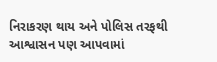નિરાકરણ થાય અને પોલિસ તરફથી આશ્વાસન પણ આપવામાં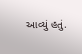આવ્યું હતું.